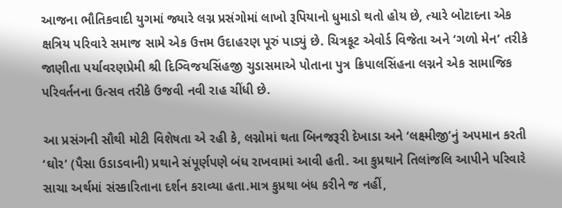આજના ભૌતિકવાદી યુગમાં જ્યારે લગ્ન પ્રસંગોમાં લાખો રૂપિયાનો ધુમાડો થતો હોય છે, ત્યારે બોટાદના એક ક્ષત્રિય પરિવારે સમાજ સામે એક ઉત્તમ ઉદાહરણ પૂરું પાડ્યું છે. ચિત્રકૂટ એવોર્ડ વિજેતા અને ‘ગળો મેન’ તરીકે જાણીતા પર્યાવરણપ્રેમી શ્રી દિગ્વિજયસિંહજી ચુડાસમાએ પોતાના પુત્ર ક્રિપાલસિંહના લગ્નને એક સામાજિક પરિવર્તનના ઉત્સવ તરીકે ઉજવી નવી રાહ ચીંધી છે.

આ પ્રસંગની સૌથી મોટી વિશેષતા એ રહી કે, લગ્નોમાં થતા બિનજરૂરી દેખાડા અને ‘લક્ષ્મીજી’નું અપમાન કરતી ‘ઘોર’ (પૈસા ઉડાડવાની) પ્રથાને સંપૂર્ણપણે બંધ રાખવામાં આવી હતી. આ કુપ્રથાને તિલાંજલિ આપીને પરિવારે સાચા અર્થમાં સંસ્કારિતાના દર્શન કરાવ્યા હતા.માત્ર કુપ્રથા બંધ કરીને જ નહીં,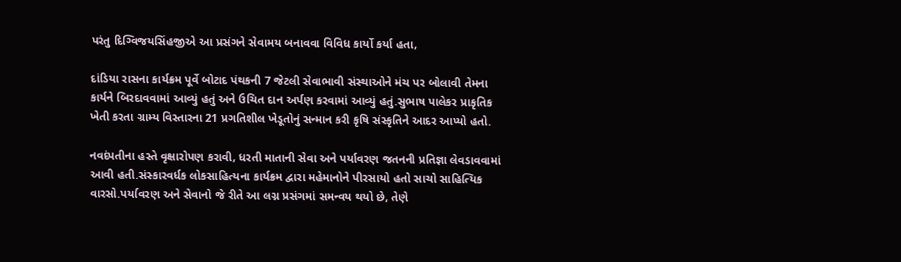પરંતુ દિગ્વિજયસિંહજીએ આ પ્રસંગને સેવામય બનાવવા વિવિધ કાર્યો કર્યા હતા,

દાંડિયા રાસના કાર્યક્રમ પૂર્વે બોટાદ પંથકની 7 જેટલી સેવાભાવી સંસ્થાઓને મંચ પર બોલાવી તેમના કાર્યને બિરદાવવામાં આવ્યું હતું અને ઉચિત દાન અર્પણ કરવામાં આવ્યું હતું.સુભાષ પાલેકર પ્રાકૃતિક ખેતી કરતા ગ્રામ્ય વિસ્તારના 21 પ્રગતિશીલ ખેડૂતોનું સન્માન કરી કૃષિ સંસ્કૃતિને આદર આપ્યો હતો.

નવદંપતીના હસ્તે વૃક્ષારોપણ કરાવી, ધરતી માતાની સેવા અને પર્યાવરણ જતનની પ્રતિજ્ઞા લેવડાવવામાં આવી હતી.સંસ્કારવર્ધક લોકસાહિત્યના કાર્યક્રમ દ્વારા મહેમાનોને પીરસાયો હતો સાચો સાહિત્યિક વારસો.પર્યાવરણ અને સેવાનો જે રીતે આ લગ્ન પ્રસંગમાં સમન્વય થયો છે, તેણે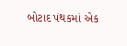બોટાદ પંથકમાં એક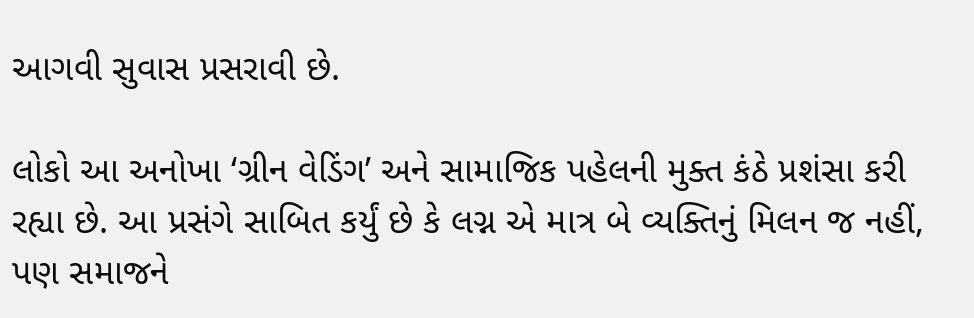આગવી સુવાસ પ્રસરાવી છે.

લોકો આ અનોખા ‘ગ્રીન વેડિંગ’ અને સામાજિક પહેલની મુક્ત કંઠે પ્રશંસા કરી રહ્યા છે. આ પ્રસંગે સાબિત કર્યું છે કે લગ્ન એ માત્ર બે વ્યક્તિનું મિલન જ નહીં, પણ સમાજને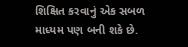શિક્ષિત કરવાનું એક સબળ માધ્યમ પણ બની શકે છે.